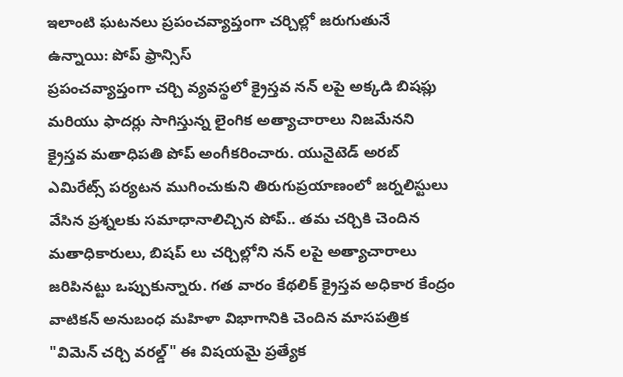ఇలాంటి ఘటనలు ప్రపంచవ్యాప్తంగా చర్చిల్లో జరుగుతునే ఉన్నాయి: పోప్ ఫ్రాన్సిస్
ప్రపంచవ్యాప్తంగా చర్చి వ్యవస్థలో క్రైస్తవ నన్ లపై అక్కడి బిషప్లు మరియు ఫాదర్లు సాగిస్తున్న లైంగిక అత్యాచారాలు నిజమేనని క్రైస్తవ మతాధిపతి పోప్ అంగీకరించారు. యునైటెడ్ అరబ్ ఎమిరేట్స్ పర్యటన ముగించుకుని తిరుగుప్రయాణంలో జర్నలిస్టులు వేసిన ప్రశ్నలకు సమాధానాలిచ్చిన పోప్.. తమ చర్చికి చెందిన మతాధికారులు, బిషప్ లు చర్చిల్లోని నన్ లపై అత్యాచారాలు జరిపినట్టు ఒప్పుకున్నారు. గత వారం కేథలిక్ క్రైస్తవ అధికార కేంద్రం వాటికన్ అనుబంధ మహిళా విభాగానికి చెందిన మాసపత్రిక "విమెన్ చర్చి వరల్డ్" ఈ విషయమై ప్రత్యేక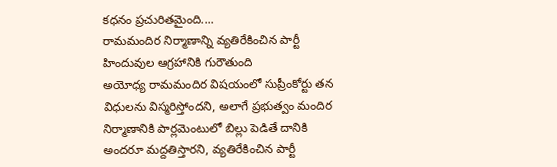కధనం ప్రచురితమైంది....
రామమందిర నిర్మాణాన్ని వ్యతిరేకించిన పార్టీ హిందువుల ఆగ్రహానికి గురౌతుంది
అయోధ్య రామమందిర విషయంలో సుప్రీంకోర్టు తన విధులను విస్మరిస్తోందని, అలాగే ప్రభుత్వం మందిర నిర్మాణానికి పార్లమెంటులో బిల్లు పెడితే దానికి అందరూ మద్దతిస్తారని, వ్యతిరేకించిన పార్టీ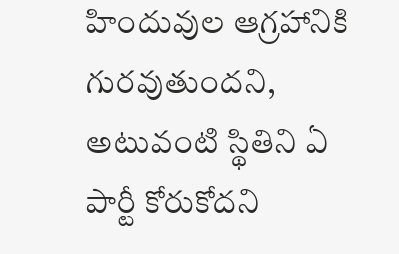హిందువుల ఆగ్రహానికి గురవుతుందని, అటువంటి స్థితిని ఏ పార్టీ కోరుకోదని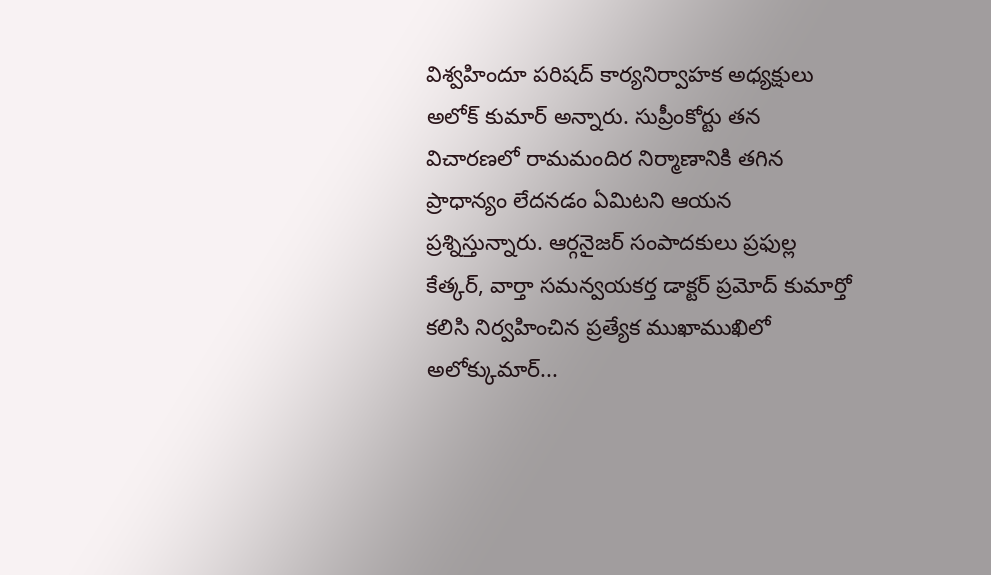విశ్వహిందూ పరిషద్ కార్యనిర్వాహక అధ్యక్షులు అలోక్ కుమార్ అన్నారు. సుప్రీంకోర్టు తన విచారణలో రామమందిర నిర్మాణానికి తగిన ప్రాధాన్యం లేదనడం ఏమిటని ఆయన ప్రశ్నిస్తున్నారు. ఆర్గనైజర్ సంపాదకులు ప్రఫుల్ల కేత్కర్, వార్తా సమన్వయకర్త డాక్టర్ ప్రమోద్ కుమార్తో కలిసి నిర్వహించిన ప్రత్యేక ముఖాముఖిలో అలోక్కుమార్...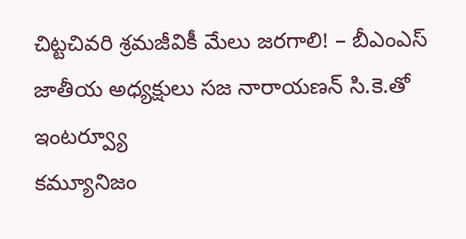చిట్టచివరి శ్రమజీవికీ మేలు జరగాలి! – బీఎంఎస్ జాతీయ అధ్యక్షులు సజ నారాయణన్ సి.కె.తో ఇంటర్వ్యూ
కమ్యూనిజం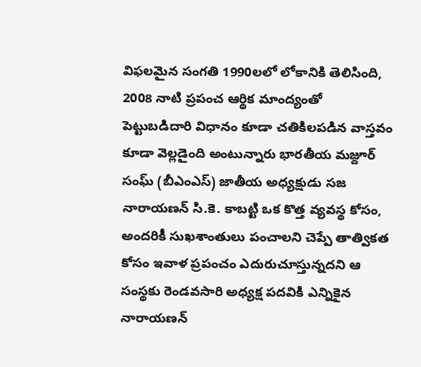విఫలమైన సంగతి 1990లలో లోకానికి తెలిసింది, 2008 నాటి ప్రపంచ ఆర్థిక మాంద్యంతో పెట్టుబడిదారి విధానం కూడా చతికిలపడిన వాస్తవం కూడా వెల్లడైంది అంటున్నారు భారతీయ మజ్దూర్ సంఘ్ (బీఎంఎస్) జాతీయ అధ్యక్షుడు సజ నారాయణన్ సి.కె. కాబట్టి ఒక కొత్త వ్యవస్థ కోసం, అందరికీ సుఖశాంతులు పంచాలని చెప్పే తాత్వికత కోసం ఇవాళ ప్రపంచం ఎదురుచూస్తున్నదని ఆ సంస్థకు రెండవసారి అధ్యక్ష పదవికి ఎన్నికైన నారాయణన్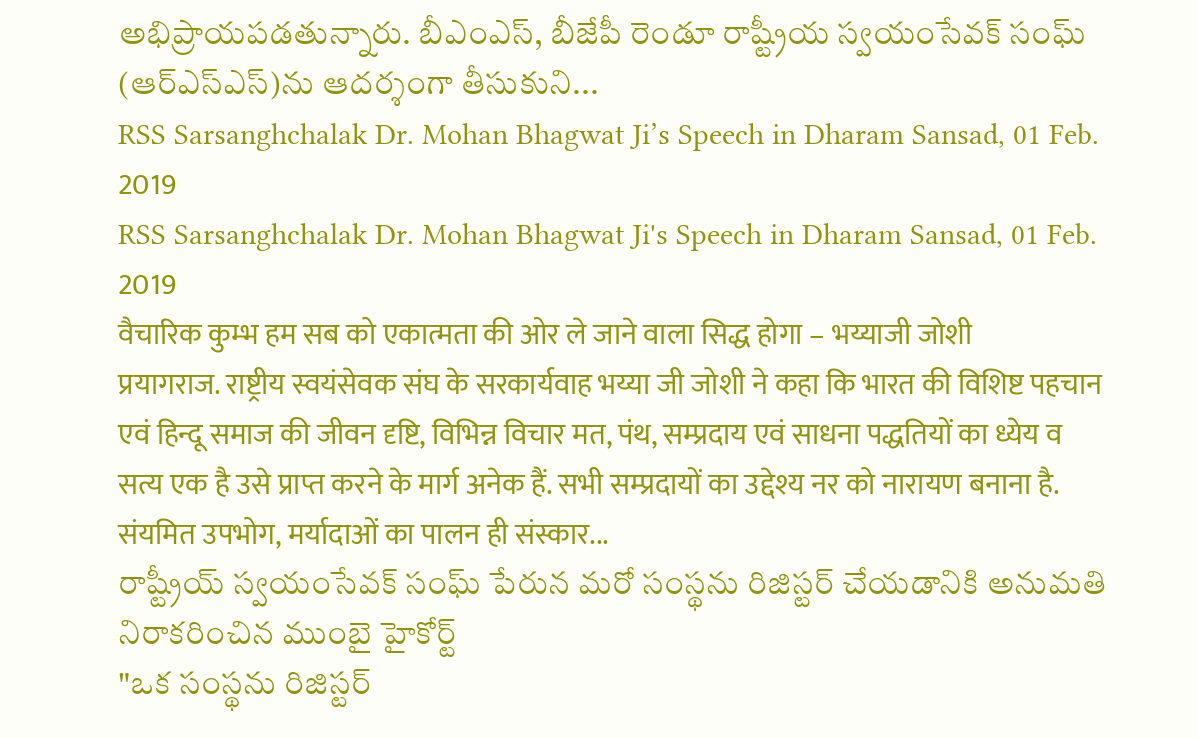అభిప్రాయపడతున్నారు. బీఎంఎస్, బీజేపీ రెండూ రాష్ట్రీయ స్వయంసేవక్ సంఘ్ (ఆర్ఎస్ఎస్)ను ఆదర్శంగా తీసుకుని...
RSS Sarsanghchalak Dr. Mohan Bhagwat Ji’s Speech in Dharam Sansad, 01 Feb. 2019
RSS Sarsanghchalak Dr. Mohan Bhagwat Ji's Speech in Dharam Sansad, 01 Feb. 2019
वैचारिक कुम्भ हम सब को एकात्मता की ओर ले जाने वाला सिद्ध होगा – भय्याजी जोशी
प्रयागराज. राष्ट्रीय स्वयंसेवक संघ के सरकार्यवाह भय्या जी जोशी ने कहा कि भारत की विशिष्ट पहचान एवं हिन्दू समाज की जीवन दृष्टि, विभिन्न विचार मत, पंथ, सम्प्रदाय एवं साधना पद्धतियों का ध्येय व सत्य एक है उसे प्राप्त करने के मार्ग अनेक हैं. सभी सम्प्रदायों का उद्देश्य नर को नारायण बनाना है. संयमित उपभोग, मर्यादाओं का पालन ही संस्कार...
రాష్ట్రీయ్ స్వయంసేవక్ సంఘ్ పేరున మరో సంస్థను రిజిస్టర్ చేయడానికి అనుమతి నిరాకరించిన ముంబై హైకోర్ట్
"ఒక సంస్థను రిజిస్టర్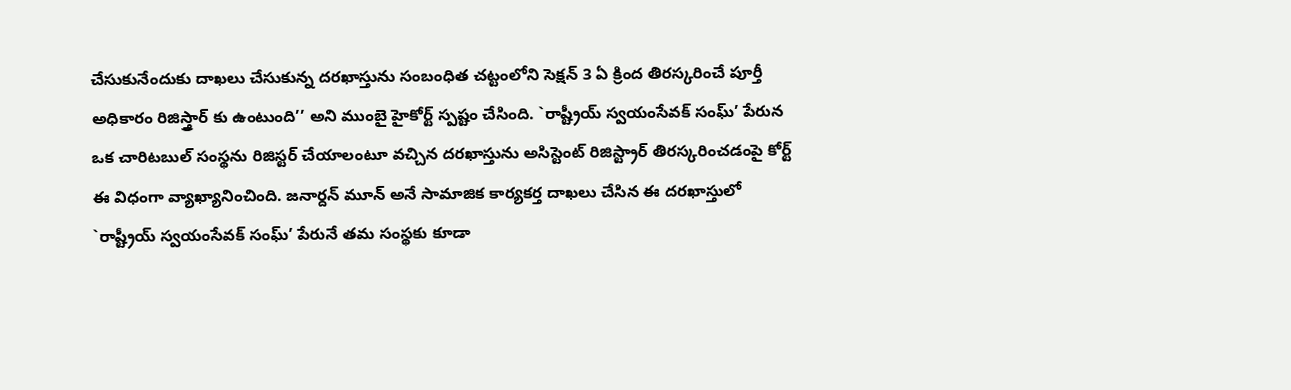చేసుకునేందుకు దాఖలు చేసుకున్న దరఖాస్తును సంబంధిత చట్టంలోని సెక్షన్ 3 ఏ క్రింద తిరస్కరించే పూర్తీ అధికారం రిజిస్త్రార్ కు ఉంటుంది’’ అని ముంబై హైకోర్ట్ స్పష్టం చేసింది. `రాష్ట్రీయ్ స్వయంసేవక్ సంఘ్’ పేరున ఒక చారిటబుల్ సంస్థను రిజిస్టర్ చేయాలంటూ వచ్చిన దరఖాస్తును అసిస్టెంట్ రిజిస్ట్రార్ తిరస్కరించడంపై కోర్ట్ ఈ విధంగా వ్యాఖ్యానించింది. జనార్దన్ మూన్ అనే సామాజిక కార్యకర్త దాఖలు చేసిన ఈ దరఖాస్తులో `రాష్ట్రీయ్ స్వయంసేవక్ సంఘ్’ పేరునే తమ సంస్థకు కూడా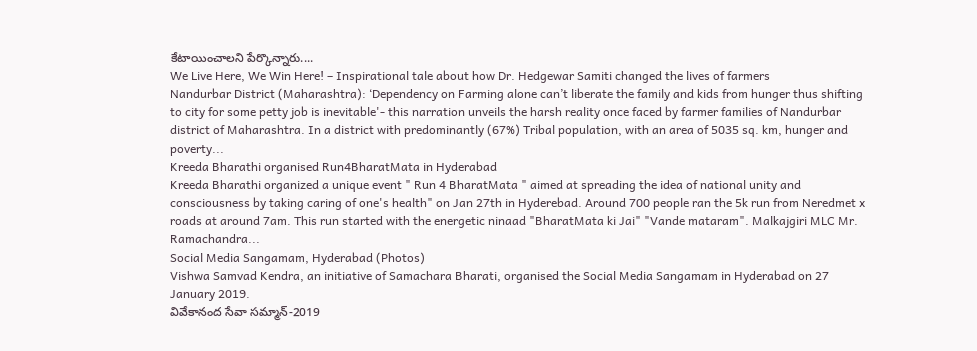కేటాయించాలని పేర్కొన్నారు....
We Live Here, We Win Here! – Inspirational tale about how Dr. Hedgewar Samiti changed the lives of farmers
Nandurbar District (Maharashtra): ‘Dependency on Farming alone can’t liberate the family and kids from hunger thus shifting to city for some petty job is inevitable'- this narration unveils the harsh reality once faced by farmer families of Nandurbar district of Maharashtra. In a district with predominantly (67%) Tribal population, with an area of 5035 sq. km, hunger and poverty...
Kreeda Bharathi organised Run4BharatMata in Hyderabad
Kreeda Bharathi organized a unique event " Run 4 BharatMata " aimed at spreading the idea of national unity and consciousness by taking caring of one's health" on Jan 27th in Hyderebad. Around 700 people ran the 5k run from Neredmet x roads at around 7am. This run started with the energetic ninaad "BharatMata ki Jai" "Vande mataram". Malkajgiri MLC Mr. Ramachandra...
Social Media Sangamam, Hyderabad (Photos)
Vishwa Samvad Kendra, an initiative of Samachara Bharati, organised the Social Media Sangamam in Hyderabad on 27 January 2019.
వివేకానంద సేవా సమ్మాన్-2019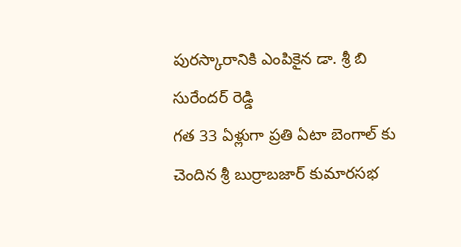పురస్కారానికి ఎంపికైన డా. శ్రీ బి సురేందర్ రెడ్డి
గత 33 ఏళ్లుగా ప్రతి ఏటా బెంగాల్ కు చెందిన శ్రీ బుర్రాబజార్ కుమారసభ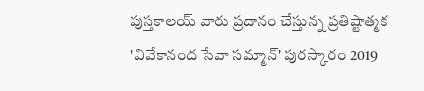పుస్తకాలయ్ వారు ప్రదానం చేస్తున్న ప్రతిష్టాత్మక 'వివేకానంద సేవా సమ్మాన్' పురస్కారం 2019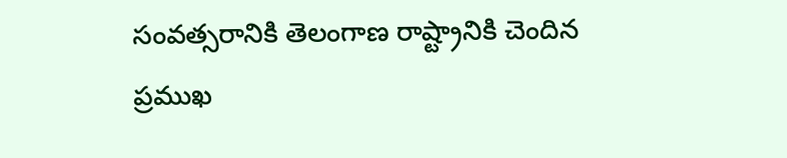సంవత్సరానికి తెలంగాణ రాష్ట్రానికి చెందిన ప్రముఖ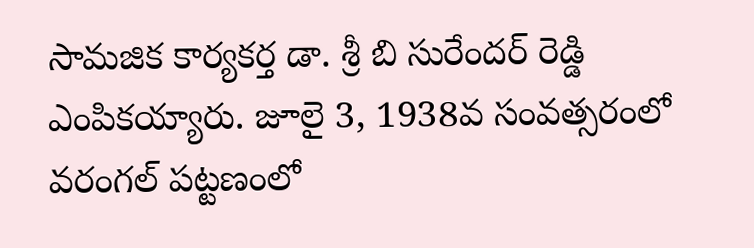సామజిక కార్యకర్త డా. శ్రీ బి సురేందర్ రెడ్డి ఎంపికయ్యారు. జూలై 3, 1938వ సంవత్సరంలో వరంగల్ పట్టణంలో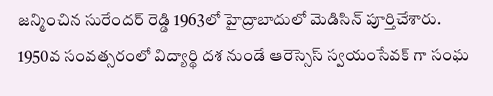జన్మించిన సురేందర్ రెడ్డి 1963లో హైద్రాబాదులో మెడిసిన్ పూర్తిచేశారు. 1950వ సంవత్సరంలో విద్యార్థి దశ నుండే ఆరెస్సెస్ స్వయంసేవక్ గా సంఘ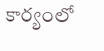కార్యంలో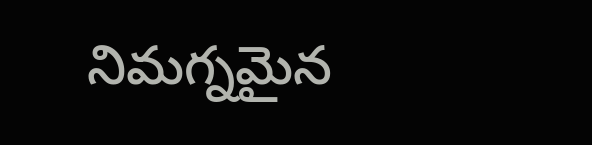నిమగ్నమైన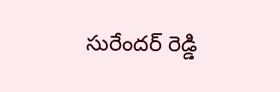సురేందర్ రెడ్డి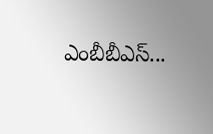ఎంబీబీఎస్...